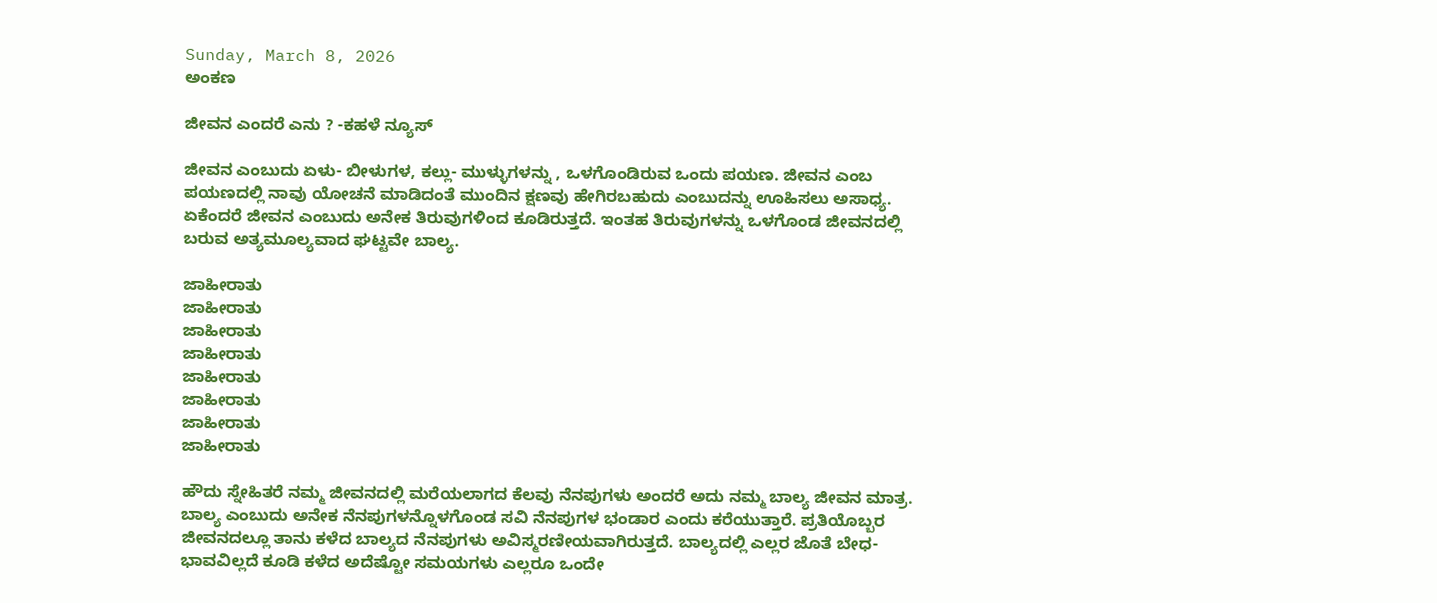Sunday, March 8, 2026
ಅಂಕಣ

ಜೀವನ ಎಂದರೆ ಎನು ? -ಕಹಳೆ ನ್ಯೂಸ್

ಜೀವನ ಎಂಬುದು ಏಳು- ಬೀಳುಗಳ, ಕಲ್ಲು- ಮುಳ್ಳುಗಳನ್ನು , ಒಳಗೊಂಡಿರುವ ಒಂದು ಪಯಣ. ಜೀವನ ಎಂಬ ಪಯಣದಲ್ಲಿ ನಾವು ಯೋಚನೆ ಮಾಡಿದಂತೆ ಮುಂದಿನ ಕ್ಷಣವು ಹೇಗಿರಬಹುದು ಎಂಬುದನ್ನು ಊಹಿಸಲು ಅಸಾಧ್ಯ. ಏಕೆಂದರೆ ಜೀವನ ಎಂಬುದು ಅನೇಕ ತಿರುವುಗಳಿಂದ ಕೂಡಿರುತ್ತದೆ. ಇಂತಹ ತಿರುವುಗಳನ್ನು ಒಳಗೊಂಡ ಜೀವನದಲ್ಲಿ ಬರುವ ಅತ್ಯಮೂಲ್ಯವಾದ ಘಟ್ಟವೇ ಬಾಲ್ಯ.

ಜಾಹೀರಾತು
ಜಾಹೀರಾತು
ಜಾಹೀರಾತು
ಜಾಹೀರಾತು
ಜಾಹೀರಾತು
ಜಾಹೀರಾತು
ಜಾಹೀರಾತು
ಜಾಹೀರಾತು

ಹೌದು ಸ್ನೇಹಿತರೆ ನಮ್ಮ ಜೀವನದಲ್ಲಿ ಮರೆಯಲಾಗದ ಕೆಲವು ನೆನಪುಗಳು ಅಂದರೆ ಅದು ನಮ್ಮ ಬಾಲ್ಯ ಜೀವನ ಮಾತ್ರ. ಬಾಲ್ಯ ಎಂಬುದು ಅನೇಕ ನೆನಪುಗಳನ್ನೊಳಗೊಂಡ ಸವಿ ನೆನಪುಗಳ ಭಂಡಾರ ಎಂದು ಕರೆಯುತ್ತಾರೆ. ಪ್ರತಿಯೊಬ್ಬರ ಜೀವನದಲ್ಲೂ ತಾನು ಕಳೆದ ಬಾಲ್ಯದ ನೆನಪುಗಳು ಅವಿಸ್ಮರಣೀಯವಾಗಿರುತ್ತದೆ. ಬಾಲ್ಯದಲ್ಲಿ ಎಲ್ಲರ ಜೊತೆ ಬೇಧ- ಭಾವವಿಲ್ಲದೆ ಕೂಡಿ ಕಳೆದ ಅದೆಷ್ಟೋ ಸಮಯಗಳು ಎಲ್ಲರೂ ಒಂದೇ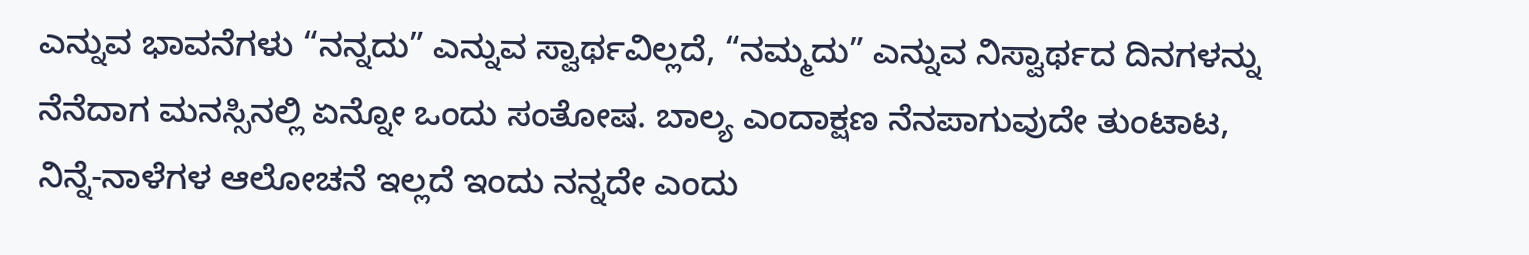ಎನ್ನುವ ಭಾವನೆಗಳು “ನನ್ನದು” ಎನ್ನುವ ಸ್ವಾರ್ಥವಿಲ್ಲದೆ, “ನಮ್ಮದು” ಎನ್ನುವ ನಿಸ್ವಾರ್ಥದ ದಿನಗಳನ್ನು ನೆನೆದಾಗ ಮನಸ್ಸಿನಲ್ಲಿ ಏನ್ನೋ ಒಂದು ಸಂತೋಷ. ಬಾಲ್ಯ ಎಂದಾಕ್ಷಣ ನೆನಪಾಗುವುದೇ ತುಂಟಾಟ, ನಿನ್ನೆ-ನಾಳೆಗಳ ಆಲೋಚನೆ ಇಲ್ಲದೆ ಇಂದು ನನ್ನದೇ ಎಂದು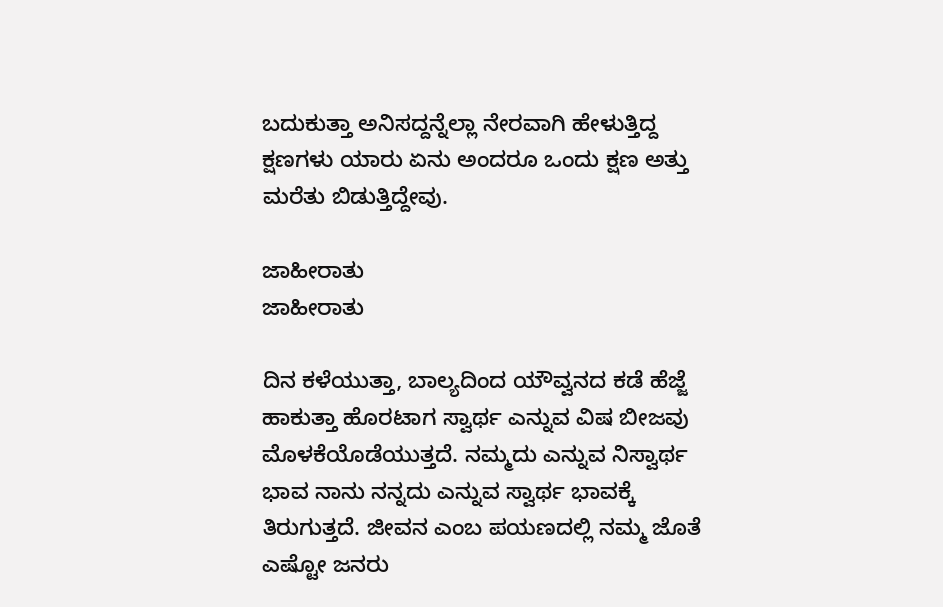ಬದುಕುತ್ತಾ ಅನಿಸದ್ದನ್ನೆಲ್ಲಾ ನೇರವಾಗಿ ಹೇಳುತ್ತಿದ್ದ ಕ್ಷಣಗಳು ಯಾರು ಏನು ಅಂದರೂ ಒಂದು ಕ್ಷಣ ಅತ್ತು ಮರೆತು ಬಿಡುತ್ತಿದ್ದೇವು.

ಜಾಹೀರಾತು
ಜಾಹೀರಾತು

ದಿನ ಕಳೆಯುತ್ತಾ, ಬಾಲ್ಯದಿಂದ ಯೌವ್ವನದ ಕಡೆ ಹೆಜ್ಜೆ ಹಾಕುತ್ತಾ ಹೊರಟಾಗ ಸ್ವಾರ್ಥ ಎನ್ನುವ ವಿಷ ಬೀಜವು ಮೊಳಕೆಯೊಡೆಯುತ್ತದೆ. ನಮ್ಮದು ಎನ್ನುವ ನಿಸ್ವಾರ್ಥ ಭಾವ ನಾನು ನನ್ನದು ಎನ್ನುವ ಸ್ವಾರ್ಥ ಭಾವಕ್ಕೆ ತಿರುಗುತ್ತದೆ. ಜೀವನ ಎಂಬ ಪಯಣದಲ್ಲಿ ನಮ್ಮ ಜೊತೆ ಎಷ್ಟೋ ಜನರು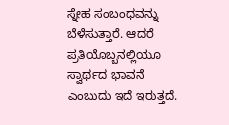ಸ್ನೇಹ ಸಂಬಂಧವನ್ನು ಬೆಳೆಸುತ್ತಾರೆ. ಆದರೆ ಪ್ರತಿಯೊಬ್ಬನಲ್ಲಿಯೂ ಸ್ವಾರ್ಥದ ಭಾವನೆ ಎಂಬುದು ಇದೆ ಇರುತ್ತದೆ.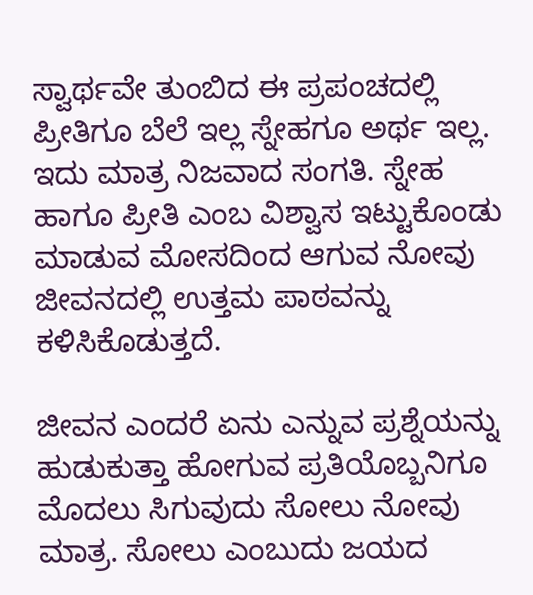ಸ್ವಾರ್ಥವೇ ತುಂಬಿದ ಈ ಪ್ರಪಂಚದಲ್ಲಿ ಪ್ರೀತಿಗೂ ಬೆಲೆ ಇಲ್ಲ ಸ್ನೇಹಗೂ ಅರ್ಥ ಇಲ್ಲ. ಇದು ಮಾತ್ರ ನಿಜವಾದ ಸಂಗತಿ. ಸ್ನೇಹ ಹಾಗೂ ಪ್ರೀತಿ ಎಂಬ ವಿಶ್ವಾಸ ಇಟ್ಟುಕೊಂಡು ಮಾಡುವ ಮೋಸದಿಂದ ಆಗುವ ನೋವು ಜೀವನದಲ್ಲಿ ಉತ್ತಮ ಪಾಠವನ್ನು ಕಳಿಸಿಕೊಡುತ್ತದೆ.

ಜೀವನ ಎಂದರೆ ಏನು ಎನ್ನುವ ಪ್ರಶ್ನೆಯನ್ನು ಹುಡುಕುತ್ತಾ ಹೋಗುವ ಪ್ರತಿಯೊಬ್ಬನಿಗೂ ಮೊದಲು ಸಿಗುವುದು ಸೋಲು ನೋವು ಮಾತ್ರ. ಸೋಲು ಎಂಬುದು ಜಯದ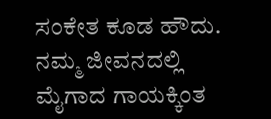ಸಂಕೇತ ಕೂಡ ಹೌದು. ನಮ್ಮ ಜೀವನದಲ್ಲಿ ಮೈಗಾದ ಗಾಯಕ್ಕಿಂತ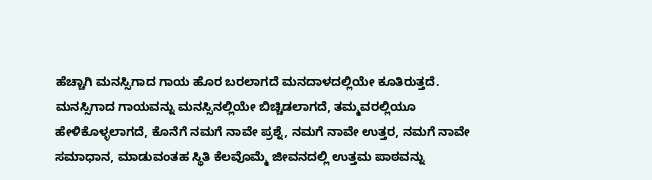ಹೆಚ್ಚಾಗಿ ಮನಸ್ಸಿಗಾದ ಗಾಯ ಹೊರ ಬರಲಾಗದೆ ಮನದಾಳದಲ್ಲಿಯೇ ಕೂತಿರುತ್ತದೆ. ಮನಸ್ಸಿಗಾದ ಗಾಯವನ್ನು ಮನಸ್ಸಿನಲ್ಲಿಯೇ ಬಿಚ್ಚಿಡಲಾಗದೆ, ತಮ್ಮವರಲ್ಲಿಯೂ ಹೇಳಿಕೊಳ್ಳಲಾಗದೆ, ಕೊನೆಗೆ ನಮಗೆ ನಾವೇ ಪ್ರಶ್ನೆ, ನಮಗೆ ನಾವೇ ಉತ್ತರ, ನಮಗೆ ನಾವೇ ಸಮಾಧಾನ, ಮಾಡುವಂತಹ ಸ್ಥಿತಿ ಕೆಲವೊಮ್ಮೆ ಜೀವನದಲ್ಲಿ ಉತ್ತಮ ಪಾಠವನ್ನು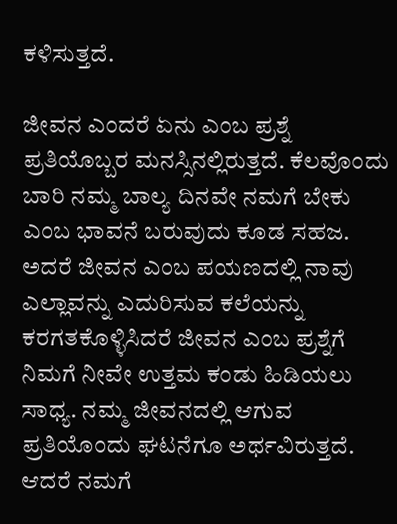ಕಳಿಸುತ್ತದೆ.

ಜೀವನ ಎಂದರೆ ಏನು ಎಂಬ ಪ್ರಶ್ನೆ ಪ್ರತಿಯೊಬ್ಬರ ಮನಸ್ಸಿನಲ್ಲಿರುತ್ತದೆ. ಕೆಲವೊಂದು ಬಾರಿ ನಮ್ಮ ಬಾಲ್ಯ ದಿನವೇ ನಮಗೆ ಬೇಕು ಎಂಬ ಭಾವನೆ ಬರುವುದು ಕೂಡ ಸಹಜ. ಅದರೆ ಜೀವನ ಎಂಬ ಪಯಣದಲ್ಲಿ ನಾವು ಎಲ್ಲಾವನ್ನು ಎದುರಿಸುವ ಕಲೆಯನ್ನು ಕರಗತಕೊಳ್ಳಿಸಿದರೆ ಜೀವನ ಎಂಬ ಪ್ರಶ್ನೆಗೆ ನಿಮಗೆ ನೀವೇ ಉತ್ತಮ ಕಂಡು ಹಿಡಿಯಲು ಸಾಧ್ಯ. ನಮ್ಮ ಜೀವನದಲ್ಲಿ ಆಗುವ ಪ್ರತಿಯೊಂದು ಘಟನೆಗೂ ಅರ್ಥವಿರುತ್ತದೆ. ಆದರೆ ನಮಗೆ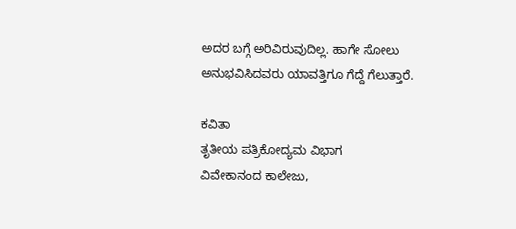ಅದರ ಬಗ್ಗೆ ಅರಿವಿರುವುದಿಲ್ಲ. ಹಾಗೇ ಸೋಲು ಅನುಭವಿಸಿದವರು ಯಾವತ್ತಿಗೂ ಗೆದ್ದೆ ಗೆಲುತ್ತಾರೆ.

ಕವಿತಾ
ತೃತೀಯ ಪತ್ರಿಕೋದ್ಯಮ ವಿಭಾಗ
ವಿವೇಕಾನಂದ ಕಾಲೇಜು,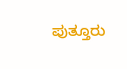ಪುತ್ತೂರು